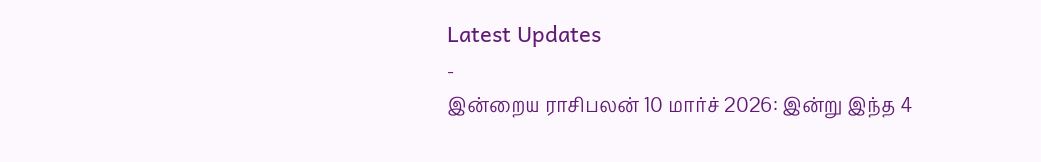Latest Updates
-
இன்றைய ராசிபலன் 10 மார்ச் 2026: இன்று இந்த 4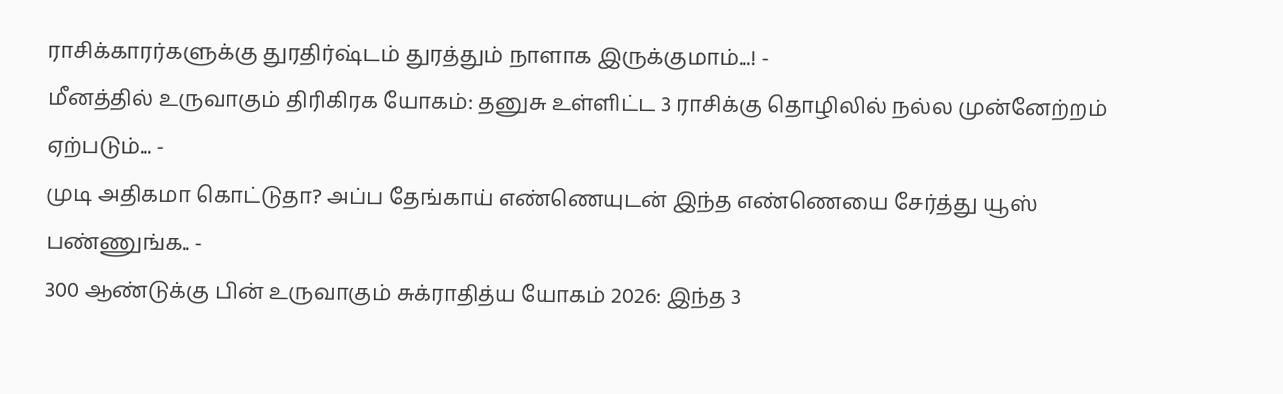ராசிக்காரர்களுக்கு துரதிர்ஷ்டம் துரத்தும் நாளாக இருக்குமாம்...! -
மீனத்தில் உருவாகும் திரிகிரக யோகம்: தனுசு உள்ளிட்ட 3 ராசிக்கு தொழிலில் நல்ல முன்னேற்றம் ஏற்படும்... -
முடி அதிகமா கொட்டுதா? அப்ப தேங்காய் எண்ணெயுடன் இந்த எண்ணெயை சேர்த்து யூஸ் பண்ணுங்க.. -
300 ஆண்டுக்கு பின் உருவாகும் சுக்ராதித்ய யோகம் 2026: இந்த 3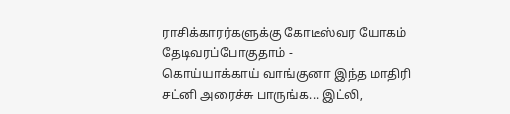ராசிக்காரர்களுக்கு கோடீஸ்வர யோகம் தேடிவரப்போகுதாம் -
கொய்யாக்காய் வாங்குனா இந்த மாதிரி சட்னி அரைச்சு பாருங்க... இட்லி,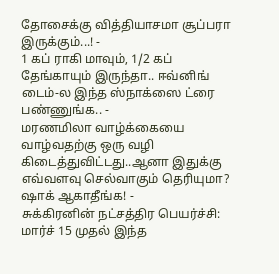தோசைக்கு வித்தியாசமா சூப்பரா இருக்கும்...! -
1 கப் ராகி மாவும், 1/2 கப் தேங்காயும் இருந்தா.. ஈவ்னிங் டைம்-ல இந்த ஸ்நாக்ஸை ட்ரை பண்ணுங்க.. -
மரணமிலா வாழ்க்கையை வாழ்வதற்கு ஒரு வழி கிடைத்துவிட்டது..ஆனா இதுக்கு எவ்வளவு செல்வாகும் தெரியுமா? ஷாக் ஆகாதீங்க! -
சுக்கிரனின் நட்சத்திர பெயர்ச்சி: மார்ச் 15 முதல் இந்த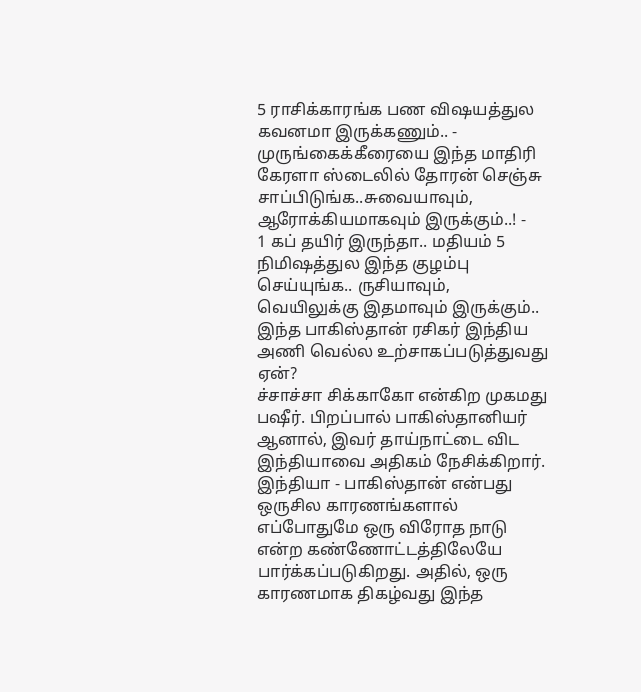5 ராசிக்காரங்க பண விஷயத்துல கவனமா இருக்கணும்.. -
முருங்கைக்கீரையை இந்த மாதிரி கேரளா ஸ்டைலில் தோரன் செஞ்சு சாப்பிடுங்க..சுவையாவும், ஆரோக்கியமாகவும் இருக்கும்..! -
1 கப் தயிர் இருந்தா.. மதியம் 5 நிமிஷத்துல இந்த குழம்பு செய்யுங்க.. ருசியாவும், வெயிலுக்கு இதமாவும் இருக்கும்..
இந்த பாகிஸ்தான் ரசிகர் இந்திய அணி வெல்ல உற்சாகப்படுத்துவது ஏன்?
ச்சாச்சா சிக்காகோ என்கிற முகமது பஷீர். பிறப்பால் பாகிஸ்தானியர் ஆனால், இவர் தாய்நாட்டை விட இந்தியாவை அதிகம் நேசிக்கிறார்.
இந்தியா - பாகிஸ்தான் என்பது ஒருசில காரணங்களால் எப்போதுமே ஒரு விரோத நாடு என்ற கண்ணோட்டத்திலேயே பார்க்கப்படுகிறது. அதில், ஒரு காரணமாக திகழ்வது இந்த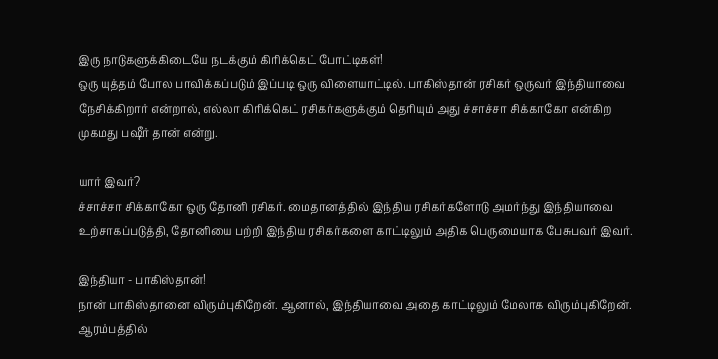இரு நாடுகளுக்கிடையே நடக்கும் கிரிக்கெட் போட்டிகள்!
ஒரு யுத்தம் போல பாவிக்கப்படும் இப்படி ஒரு விளையாட்டில். பாகிஸ்தான் ரசிகர் ஒருவர் இந்தியாவை நேசிக்கிறார் என்றால், எல்லா கிரிக்கெட் ரசிகர்களுக்கும் தெரியும் அது ச்சாச்சா சிக்காகோ என்கிற முகமது பஷீர் தான் என்று.

யார் இவர்?
ச்சாச்சா சிக்காகோ ஒரு தோனி ரசிகர். மைதானத்தில் இந்திய ரசிகர்களோடு அமர்ந்து இந்தியாவை உற்சாகப்படுத்தி, தோனியை பற்றி இந்திய ரசிகர்களை காட்டிலும் அதிக பெருமையாக பேசுபவர் இவர்.

இந்தியா - பாகிஸ்தான்!
நான் பாகிஸ்தானை விரும்புகிறேன். ஆனால், இந்தியாவை அதை காட்டிலும் மேலாக விரும்புகிறேன். ஆரம்பத்தில்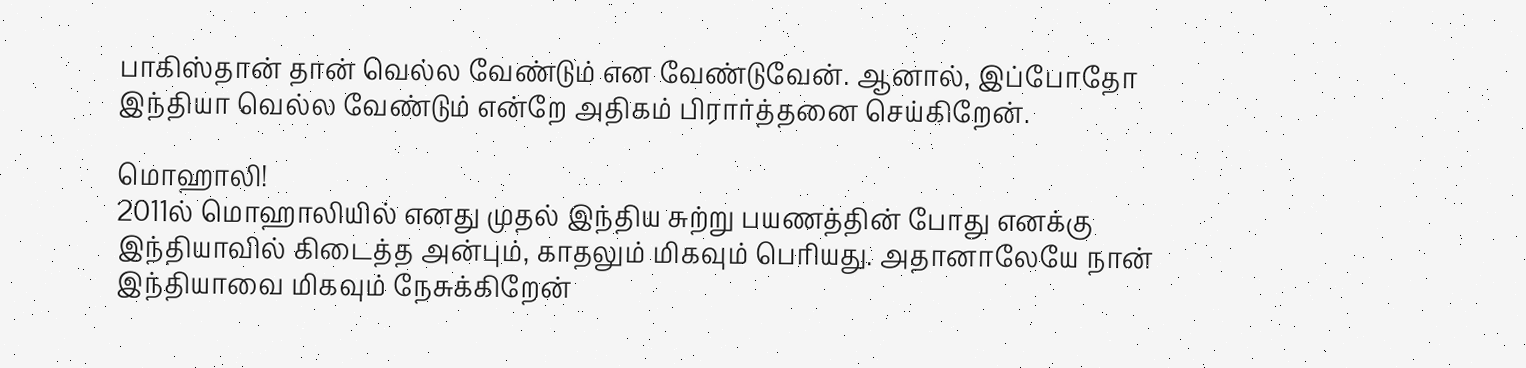பாகிஸ்தான் தான் வெல்ல வேண்டும் என வேண்டுவேன். ஆனால், இப்போதோ இந்தியா வெல்ல வேண்டும் என்றே அதிகம் பிரார்த்தனை செய்கிறேன்.

மொஹாலி!
2011ல் மொஹாலியில் எனது முதல் இந்திய சுற்று பயணத்தின் போது எனக்கு இந்தியாவில் கிடைத்த அன்பும், காதலும் மிகவும் பெரியது. அதானாலேயே நான் இந்தியாவை மிகவும் நேசுக்கிறேன்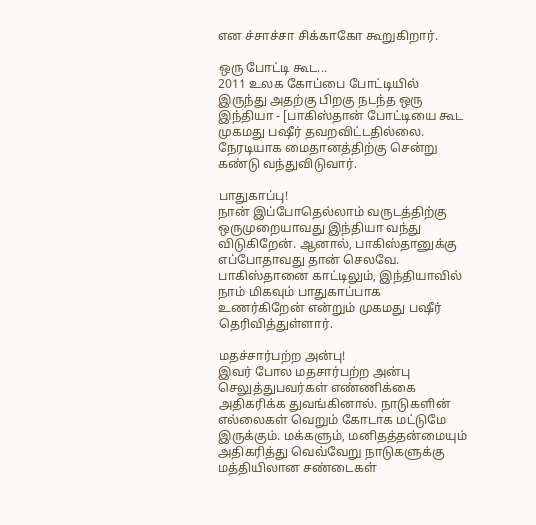என ச்சாச்சா சிக்காகோ கூறுகிறார்.

ஒரு போட்டி கூட...
2011 உலக கோப்பை போட்டியில் இருந்து அதற்கு பிறகு நடந்த ஒரு இந்தியா - [பாகிஸ்தான் போட்டியை கூட முகமது பஷீர் தவறவிட்டதில்லை. நேரடியாக மைதானத்திற்கு சென்று கண்டு வந்துவிடுவார்.

பாதுகாப்பு!
நான் இப்போதெல்லாம் வருடத்திற்கு ஒருமுறையாவது இந்தியா வந்து விடுகிறேன். ஆனால், பாகிஸ்தானுக்கு எப்போதாவது தான் செலவே. பாகிஸ்தானை காட்டிலும், இந்தியாவில் நாம் மிகவும் பாதுகாப்பாக உணர்கிறேன் என்றும் முகமது பஷீர் தெரிவித்துள்ளார்.

மதச்சார்பற்ற அன்பு!
இவர் போல மதசார்பற்ற அன்பு செலுத்துபவர்கள் எண்ணிக்கை அதிகரிக்க துவங்கினால். நாடுகளின் எல்லைகள் வெறும் கோடாக மட்டுமே இருக்கும். மக்களும், மனிதத்தன்மையும் அதிகரித்து வெவ்வேறு நாடுகளுக்கு மத்தியிலான சண்டைகள்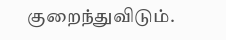குறைந்துவிடும்.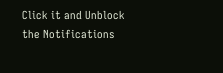Click it and Unblock the Notifications